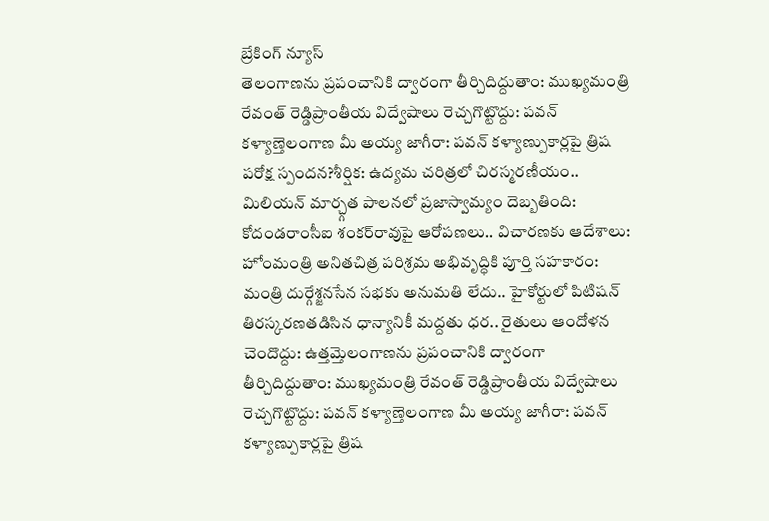బ్రేకింగ్ న్యూస్
తెలంగాణను ప్రపంచానికి ద్వారంగా తీర్చిదిద్దుతాం: ముఖ్యమంత్రి రేవంత్ రెడ్డిప్రాంతీయ విద్వేషాలు రెచ్చగొట్టొద్దు: పవన్ కళ్యాణ్తెలంగాణ మీ అయ్య జాగీరా: పవన్ కళ్యాణ్పుకార్లపై త్రిష పరోక్ష స్పందన?శీర్షిక: ఉద్యమ చరిత్రలో చిరస్మరణీయం.. మిలియన్ మార్చ్గత పాలనలో ప్రజాస్వామ్యం దెబ్బతింది: కోదండరాంసీఐ శంకర్‌రావుపై ఆరోపణలు.. విచారణకు ఆదేశాలు: హోంమంత్రి అనితచిత్ర పరిశ్రమ అభివృద్ధికి పూర్తి సహకారం: మంత్రి దుర్గేశ్జనసేన సభకు అనుమతి లేదు.. హైకోర్టులో పిటిషన్ తిరస్కరణతడిసిన ధాన్యానికీ మద్దతు ధర.. రైతులు ఆందోళన చెందొద్దు: ఉత్తమ్తెలంగాణను ప్రపంచానికి ద్వారంగా తీర్చిదిద్దుతాం: ముఖ్యమంత్రి రేవంత్ రెడ్డిప్రాంతీయ విద్వేషాలు రెచ్చగొట్టొద్దు: పవన్ కళ్యాణ్తెలంగాణ మీ అయ్య జాగీరా: పవన్ కళ్యాణ్పుకార్లపై త్రిష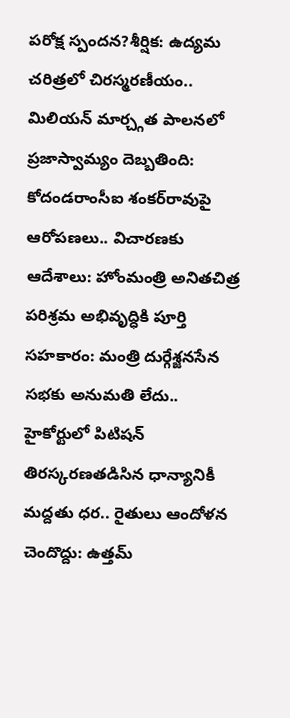పరోక్ష స్పందన?శీర్షిక: ఉద్యమ చరిత్రలో చిరస్మరణీయం.. మిలియన్ మార్చ్గత పాలనలో ప్రజాస్వామ్యం దెబ్బతింది: కోదండరాంసీఐ శంకర్‌రావుపై ఆరోపణలు.. విచారణకు ఆదేశాలు: హోంమంత్రి అనితచిత్ర పరిశ్రమ అభివృద్ధికి పూర్తి సహకారం: మంత్రి దుర్గేశ్జనసేన సభకు అనుమతి లేదు.. హైకోర్టులో పిటిషన్ తిరస్కరణతడిసిన ధాన్యానికీ మద్దతు ధర.. రైతులు ఆందోళన చెందొద్దు: ఉత్తమ్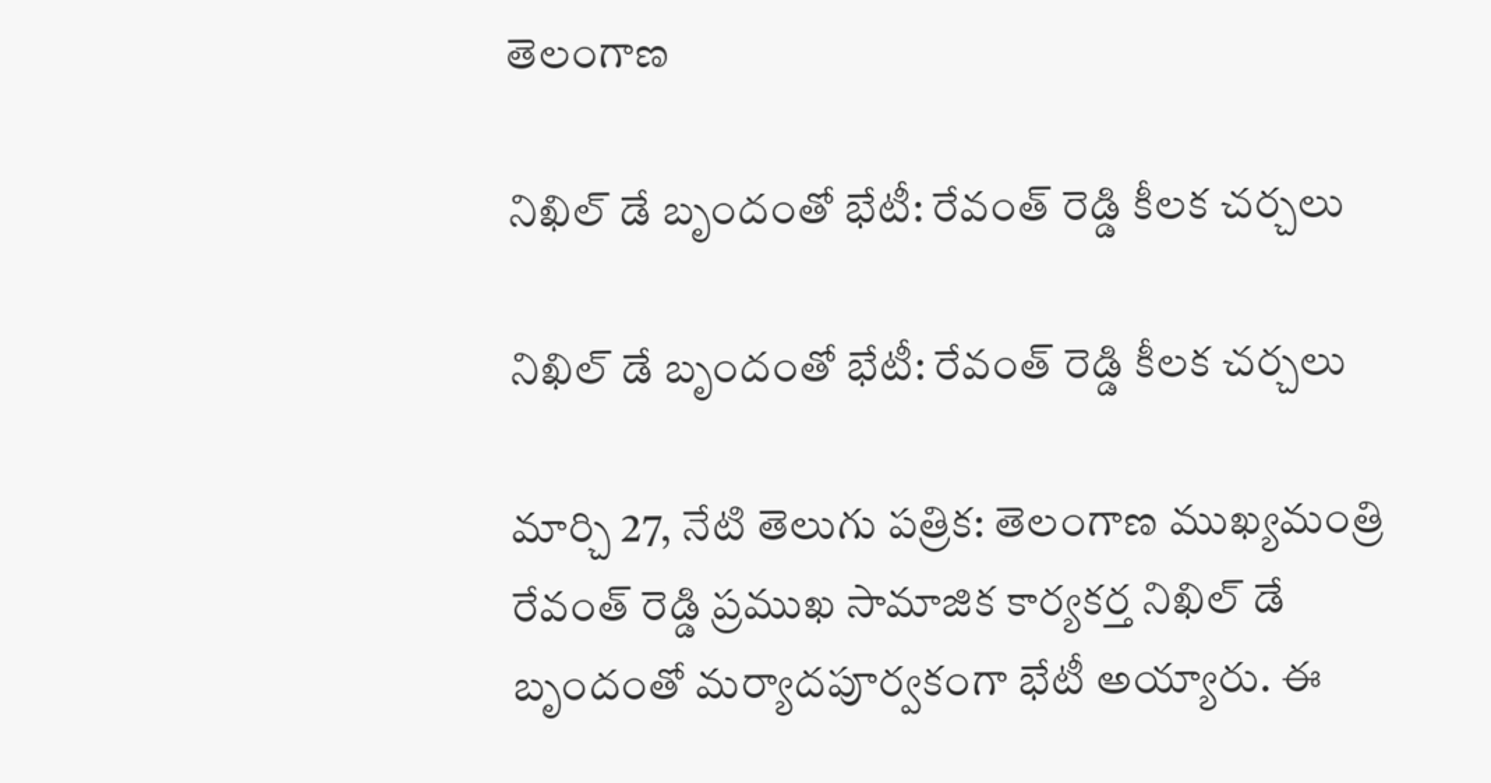తెలంగాణ

నిఖిల్ డే బృందంతో భేటీ: రేవంత్ రెడ్డి కీలక చర్చలు

నిఖిల్ డే బృందంతో భేటీ: రేవంత్ రెడ్డి కీలక చర్చలు

మార్చి 27, నేటి తెలుగు పత్రిక: తెలంగాణ ముఖ్యమంత్రి రేవంత్ రెడ్డి ప్రముఖ సామాజిక కార్యకర్త నిఖిల్ డే బృందంతో మర్యాదపూర్వకంగా భేటీ అయ్యారు. ఈ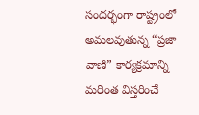సందర్భంగా రాష్ట్రంలో అమలవుతున్న “ప్రజా వాణి” కార్యక్రమాన్ని మరింత విస్తరించే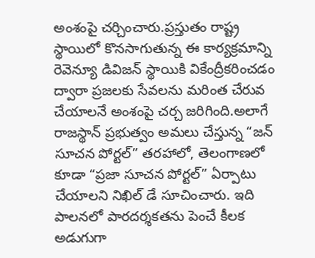అంశంపై చర్చించారు.ప్రస్తుతం రాష్ట్ర స్థాయిలో కొనసాగుతున్న ఈ కార్యక్రమాన్ని రెవెన్యూ డివిజన్ స్థాయికి వికేంద్రీకరించడం ద్వారా ప్రజలకు సేవలను మరింత చేరువ చేయాలనే అంశంపై చర్చ జరిగింది.అలాగే రాజస్థాన్ ప్రభుత్వం అమలు చేస్తున్న “జన్ సూచన పోర్టల్” తరహాలో, తెలంగాణలో కూడా “ప్రజా సూచన పోర్టల్” ఏర్పాటు చేయాలని నిఖిల్ డే సూచించారు. ఇది పాలనలో పారదర్శకతను పెంచే కీలక అడుగుగా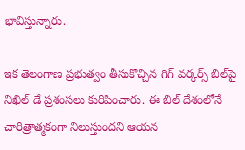భావిస్తున్నారు.

ఇక తెలంగాణ ప్రభుత్వం తీసుకొచ్చిన గిగ్ వర్కర్స్ బిల్‌పై నిఖిల్ డే ప్రశంసలు కురిపించారు. ఈ బిల్ దేశంలోనే చారిత్రాత్మకంగా నిలుస్తుందని ఆయన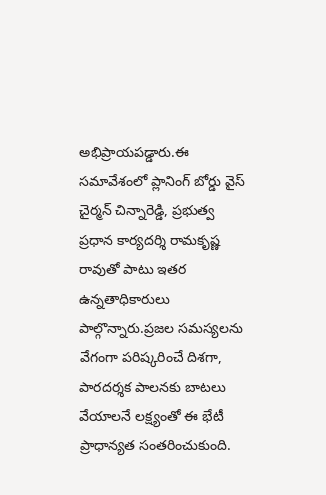అభిప్రాయపడ్డారు.ఈ సమావేశంలో ప్లానింగ్ బోర్డు వైస్ చైర్మన్ చిన్నారెడ్డి, ప్రభుత్వ ప్రధాన కార్యదర్శి రామకృష్ణ రావుతో పాటు ఇతర ఉన్నతాధికారులు పాల్గొన్నారు.ప్రజల సమస్యలను వేగంగా పరిష్కరించే దిశగా, పారదర్శక పాలనకు బాటలు వేయాలనే లక్ష్యంతో ఈ భేటీ ప్రాధాన్యత సంతరించుకుంది.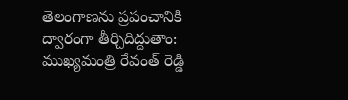తెలంగాణను ప్రపంచానికి ద్వారంగా తీర్చిదిద్దుతాం: ముఖ్యమంత్రి రేవంత్ రెడ్డి